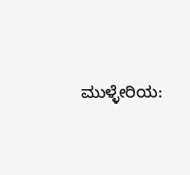ಮುಳ್ಳೇರಿಯ: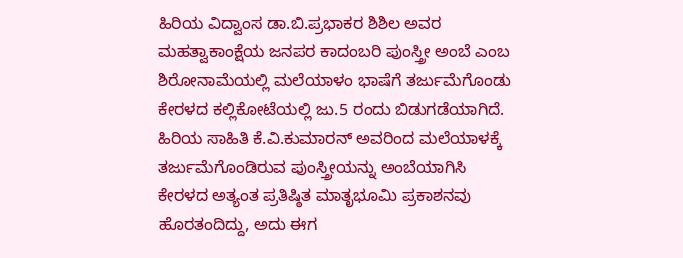ಹಿರಿಯ ವಿದ್ವಾಂಸ ಡಾ.ಬಿ.ಪ್ರಭಾಕರ ಶಿಶಿಲ ಅವರ ಮಹತ್ವಾಕಾಂಕ್ಷೆಯ ಜನಪರ ಕಾದಂಬರಿ ಪುಂಸ್ತ್ರೀ ಅಂಬೆ ಎಂಬ ಶಿರೋನಾಮೆಯಲ್ಲಿ ಮಲೆಯಾಳಂ ಭಾಷೆಗೆ ತರ್ಜುಮೆಗೊಂಡು ಕೇರಳದ ಕಲ್ಲಿಕೋಟೆಯಲ್ಲಿ ಜು.5 ರಂದು ಬಿಡುಗಡೆಯಾಗಿದೆ.
ಹಿರಿಯ ಸಾಹಿತಿ ಕೆ.ವಿ.ಕುಮಾರನ್ ಅವರಿಂದ ಮಲೆಯಾಳಕ್ಕೆ ತರ್ಜುಮೆಗೊಂಡಿರುವ ಪುಂಸ್ತ್ರೀಯನ್ನು ಅಂಬೆಯಾಗಿಸಿ ಕೇರಳದ ಅತ್ಯಂತ ಪ್ರತಿಷ್ಠಿತ ಮಾತೃಭೂಮಿ ಪ್ರಕಾಶನವು ಹೊರತಂದಿದ್ದು, ಅದು ಈಗ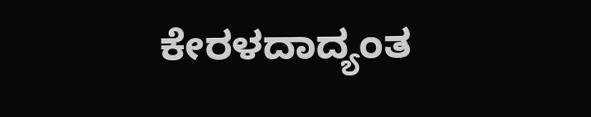ಕೇರಳದಾದ್ಯಂತ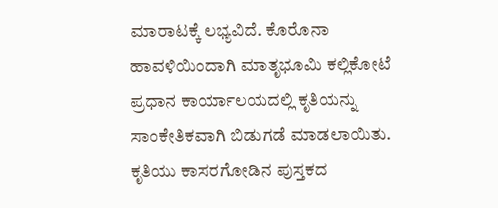ಮಾರಾಟಕ್ಕೆ ಲಭ್ಯವಿದೆ. ಕೊರೊನಾ ಹಾವಳಿಯಿಂದಾಗಿ ಮಾತೃಭೂಮಿ ಕಲ್ಲಿಕೋಟೆ ಪ್ರಧಾನ ಕಾರ್ಯಾಲಯದಲ್ಲಿ ಕೃತಿಯನ್ನು ಸಾಂಕೇತಿಕವಾಗಿ ಬಿಡುಗಡೆ ಮಾಡಲಾಯಿತು. ಕೃತಿಯು ಕಾಸರಗೋಡಿನ ಪುಸ್ತಕದ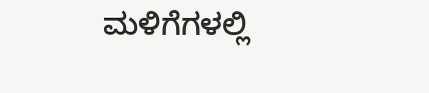ಮಳಿಗೆಗಳಲ್ಲಿ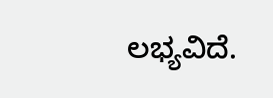ಲಭ್ಯವಿದೆ.